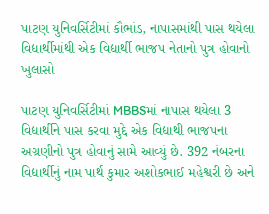પાટણ યુનિવર્સિટીમાં કૌભાંડ, નાપાસમાંથી પાસ થયેલા વિદ્યાર્થીમાંથી એક વિદ્યાર્થી ભાજપ નેતાનો પુત્ર હોવાનો ખુલાસો

પાટણ યુનિવર્સિટીમાં MBBSમાં નાપાસ થયેલા 3 વિદ્યાર્થીને પાસ કરવા મુદ્દે એક વિદ્યાથી ભાજપના અગ્રણીનો પુત્ર હોવાનું સામે આવ્યું છે. 392 નંબરના વિદ્યાર્થીનું નામ પાર્થ કુમાર અશોકભાઈ મહેશ્વરી છે અને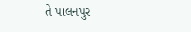તે પાલનપુર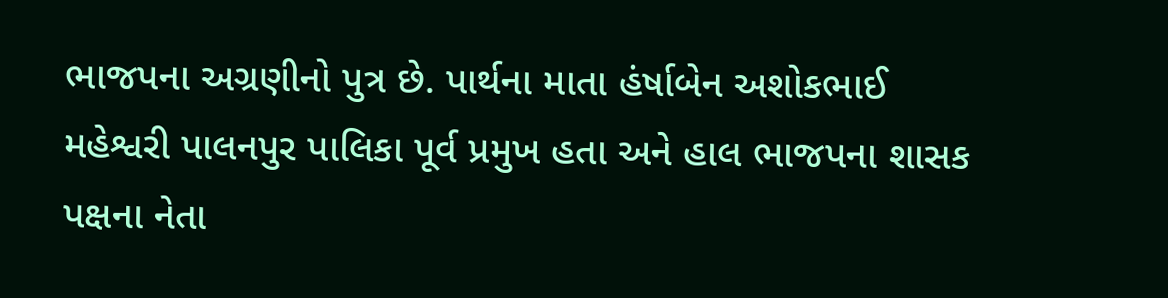ભાજપના અગ્રણીનો પુત્ર છે. પાર્થના માતા હંર્ષાબેન અશોકભાઈ મહેશ્વરી પાલનપુર પાલિકા પૂર્વ પ્રમુખ હતા અને હાલ ભાજપના શાસક પક્ષના નેતા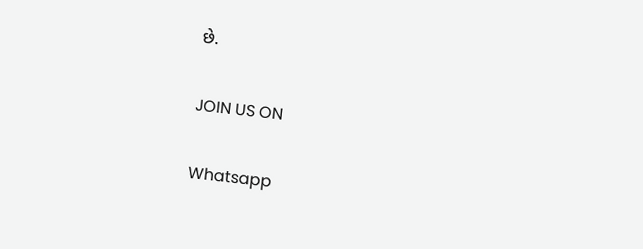છે.

JOIN US ON

Whatsapp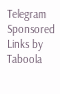Telegram
Sponsored Links by Taboola